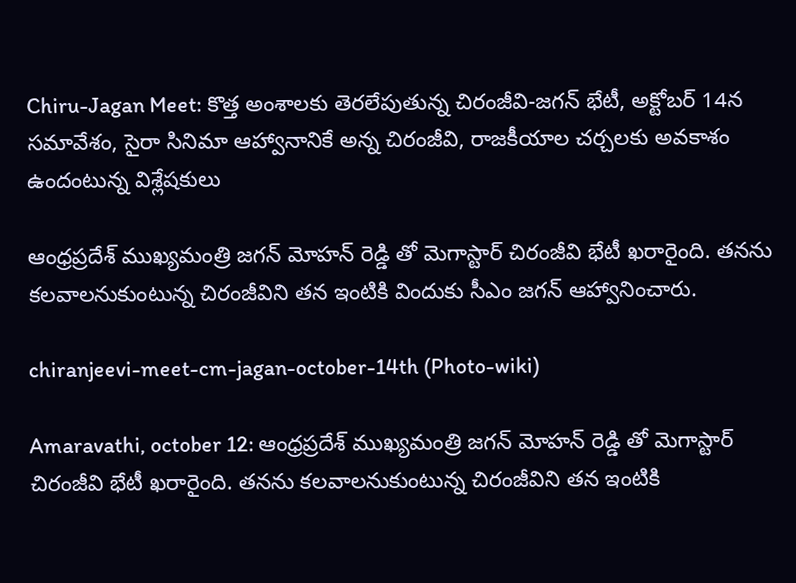Chiru-Jagan Meet: కొత్త అంశాలకు తెరలేపుతున్న చిరంజీవి-జగన్ భేటీ, అక్టోబర్ 14న సమావేశం, సైరా సినిమా ఆహ్వానానికే అన్న చిరంజీవి, రాజకీయాల చర్చలకు అవకాశం ఉందంటున్న విశ్లేషకులు

ఆంధ్రప్రదేశ్ ముఖ్యమంత్రి జగన్ మోహన్ రెడ్డి తో మెగాస్టార్ చిరంజీవి భేటీ ఖరారైంది. తనను కలవాలనుకుంటున్న చిరంజీవిని తన ఇంటికి విందుకు సీఎం జగన్ ఆహ్వానించారు.

chiranjeevi-meet-cm-jagan-october-14th (Photo-wiki)

Amaravathi, october 12: ఆంధ్రప్రదేశ్ ముఖ్యమంత్రి జగన్ మోహన్ రెడ్డి తో మెగాస్టార్ చిరంజీవి భేటీ ఖరారైంది. తనను కలవాలనుకుంటున్న చిరంజీవిని తన ఇంటికి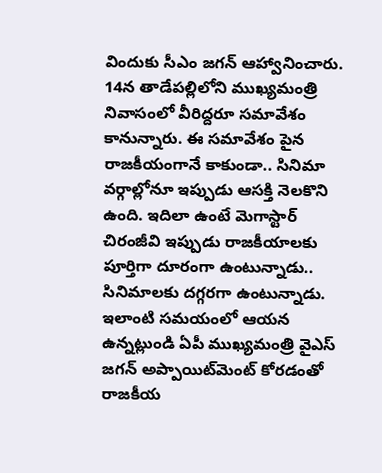విందుకు సీఎం జగన్ ఆహ్వానించారు. 14న తాడేపల్లిలోని ముఖ్యమంత్రి నివాసంలో వీరిద్దరూ సమావేశం కానున్నారు. ఈ సమావేశం పైన రాజకీయంగానే కాకుండా.. సినిమా వర్గాల్లోనూ ఇప్పుడు ఆసక్తి నెలకొని ఉంది. ఇదిలా ఉంటే మెగాస్టార్ చిరంజీవి ఇప్పుడు రాజకీయాలకు పూర్తిగా దూరంగా ఉంటున్నాడు.. సినిమాలకు దగ్గరగా ఉంటున్నాడు. ఇలాంటి సమయంలో ఆయన ఉన్నట్లుండి ఏపీ ముఖ్యమంత్రి వైఎస్ జగన్ అప్పాయిట్‌మెంట్ కోరడంతో రాజకీయ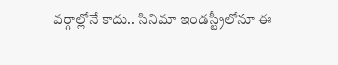వర్గాల్లోనే కాదు.. సినిమా ఇండస్ట్రీలోనూ ఈ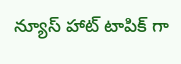న్యూస్ హాట్ టాపిక్ గా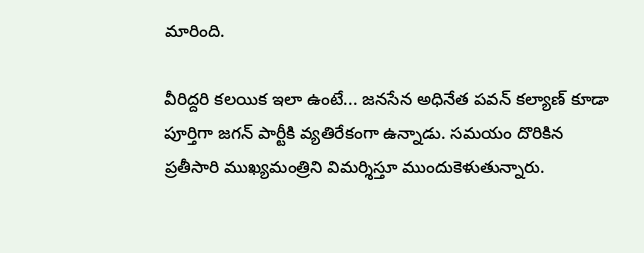మారింది.

వీరిద్దరి కలయిక ఇలా ఉంటే... జనసేన అధినేత పవన్ కల్యాణ్ కూడా పూర్తిగా జగన్ పార్టీకి వ్యతిరేకంగా ఉన్నాడు. సమయం దొరికిన ప్రతీసారి ముఖ్యమంత్రిని విమర్శిస్తూ ముందుకెళుతున్నారు.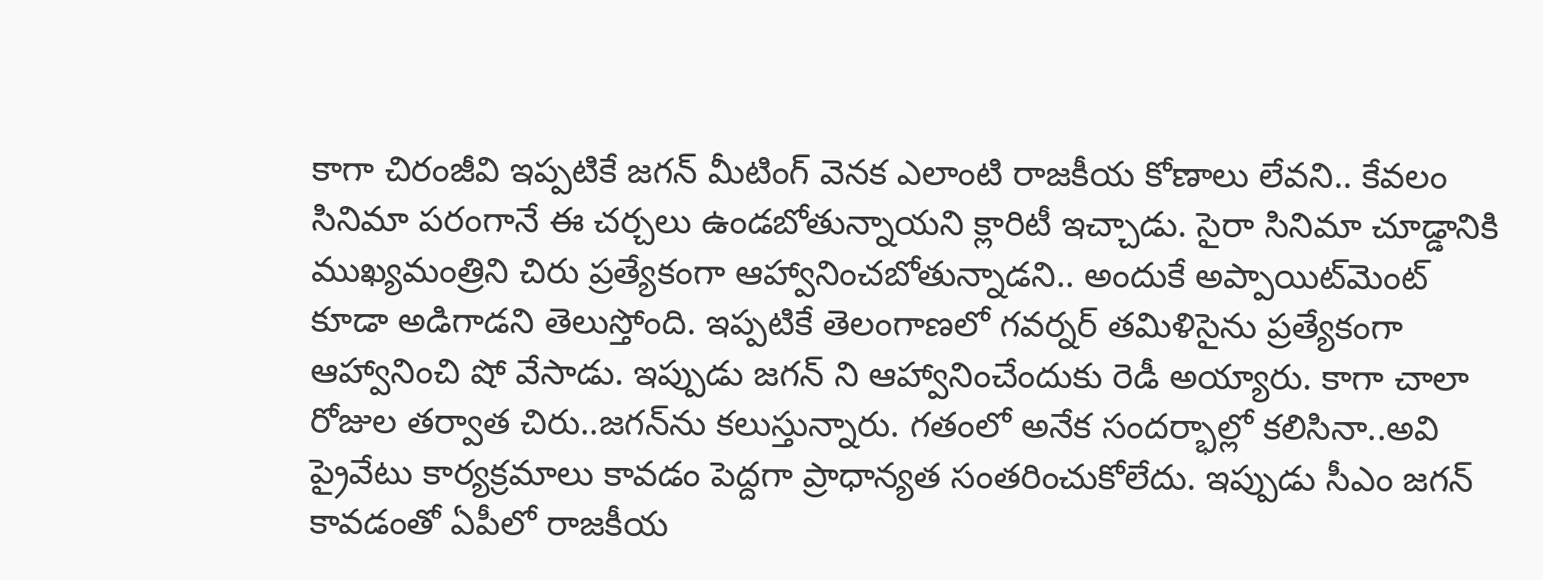కాగా చిరంజీవి ఇప్పటికే జగన్ మీటింగ్ వెనక ఎలాంటి రాజకీయ కోణాలు లేవని.. కేవలం సినిమా పరంగానే ఈ చర్చలు ఉండబోతున్నాయని క్లారిటీ ఇచ్చాడు. సైరా సినిమా చూడ్డానికి ముఖ్యమంత్రిని చిరు ప్రత్యేకంగా ఆహ్వానించబోతున్నాడని.. అందుకే అప్పాయిట్‌మెంట్ కూడా అడిగాడని తెలుస్తోంది. ఇప్పటికే తెలంగాణలో గవర్నర్ తమిళిసైను ప్రత్యేకంగా ఆహ్వానించి షో వేసాడు. ఇప్పుడు జగన్ ని ఆహ్వానించేందుకు రెడీ అయ్యారు. కాగా చాలా రోజుల తర్వాత చిరు..జగన్‌ను కలుస్తున్నారు. గతంలో అనేక సందర్భాల్లో కలిసినా..అవి ప్రైవేటు కార్యక్రమాలు కావడం పెద్దగా ప్రాధాన్యత సంతరించుకోలేదు. ఇప్పుడు సీఎం జగన్ కావడంతో ఏపీలో రాజకీయ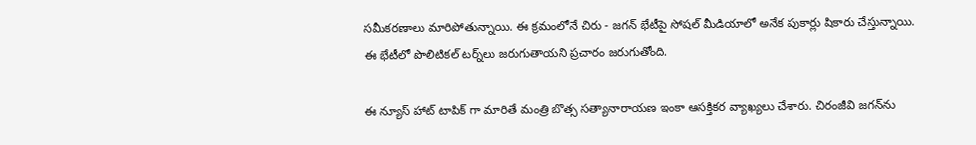సమీకరణాలు మారిపోతున్నాయి. ఈ క్రమంలోనే చిరు - జగన్ భేటీపై సోషల్ మీడియాలో అనేక పుకార్లు షికారు చేస్తున్నాయి. ఈ భేటీలో పొలిటికల్ టర్న్‌లు జరుగుతాయని ప్రచారం జరుగుతోంది.

ఈ న్యూస్ హాట్ టాపిక్ గా మారితే మంత్రి బొత్స సత్యానారాయణ ఇంకా ఆసక్తికర వ్యాఖ్యలు చేశారు. చిరంజీవి జగన్‌ను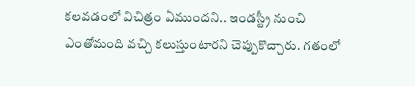కలవడంలో విచిత్రం ఏముందని.. ఇండస్ట్రీ నుంచి ఎంతోమంది వచ్చి కలుస్తుంటారని చెప్పుకొచ్చారు. గతంలో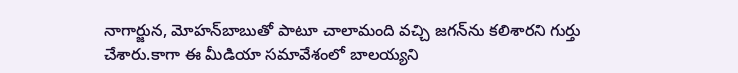నాగార్జున, మోహన్‌బాబుతో పాటూ చాలామంది వచ్చి జగన్‌ను కలిశారని గుర్తు చేశారు.కాగా ఈ మీడియా సమావేశంలో బాలయ్యని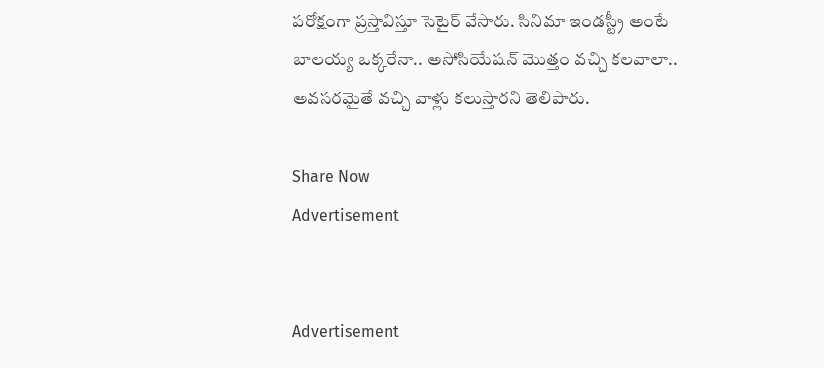పరోక్షంగా ప్రస్తావిస్తూ సెటైర్ వేసారు. సినిమా ఇండస్ట్రీ అంటే బాలయ్య ఒక్కరేనా.. అసోసియేషన్ మొత్తం వచ్చి కలవాలా.. అవసరమైతే వచ్చి వాళ్లు కలుస్తారని తెలిపారు.

Share Now
Advertisement


Advertisement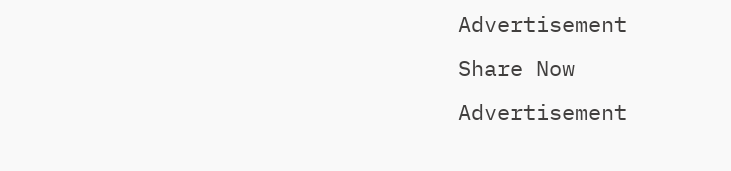Advertisement
Share Now
Advertisement